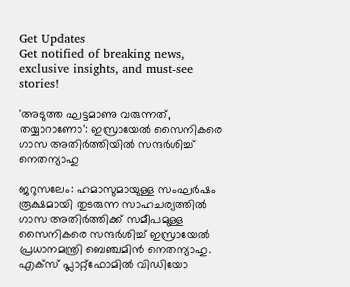Get Updates
Get notified of breaking news, exclusive insights, and must-see stories!

'അടുത്ത ഘട്ടമാണു വരുന്നത്, തയ്യാറാണോ': ഇസ്രായേല്‍ സൈനികരെ ഗാസ അതിർത്തിയില്‍ സന്ദർശിച്ച് നെതന്യാഹു

ജറുസലേം: ഹമാസുമായുള്ള സംഘർഷം രൂക്ഷമായി തുടരുന്ന സാഹചര്യത്തില്‍ ഗാസ അതിർത്തിക്ക് സമീപമുള്ള സൈനികരെ സന്ദർശിച്ച് ഇസ്രായേല്‍ പ്രധാനമന്ത്രി ബെഞ്ചമിൻ നെതന്യാഹു. എക്‌സ് പ്ലാറ്റ്‌ഫോമില്‍ വിഡിയോ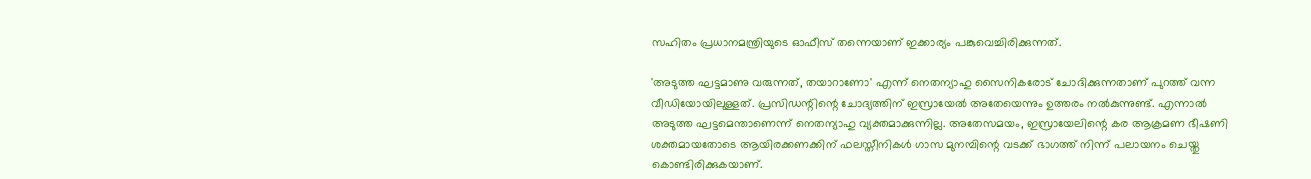സഹിതം പ്രധാനമന്ത്രിയുടെ ഓഫീസ് തന്നെയാണ് ഇക്കാര്യം പങ്കുവെച്ചിരിക്കുന്നത്.

'അടുത്ത ഘട്ടമാണു വരുന്നത്, തയാറാണോ' എന്ന് നെതന്യാഹു സൈനികരോട് ചോദിക്കുന്നതാണ് പുറത്ത് വന്ന വീഡിയോയിലുള്ളത്. പ്രസിഡന്റിന്റെ ചോദ്യത്തിന് ഇസ്രായേല്‍ അതേയെന്നും ഉത്തരം നല്‍കുന്നുണ്ട്. എന്നാല്‍ അടുത്ത ഘട്ടമെന്താണെന്ന് നെതന്യാഹു വ്യക്തമാക്കുന്നില്ല. അതേസമയം, ഇസ്രായേലിന്റെ കര ആക്രമണ ഭീഷണി ശക്തമായതോടെ ആയിരക്കണക്കിന് ഫലസ്തീനികൾ ഗാസ മുനമ്പിന്റെ വടക്ക് ഭാഗത്ത് നിന്ന് പലായനം ചെയ്തു കൊണ്ടിരിക്കുകയാണ്.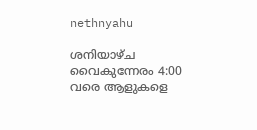nethnyahu

ശനിയാഴ്ച വൈകുന്നേരം 4:00 വരെ ആളുകളെ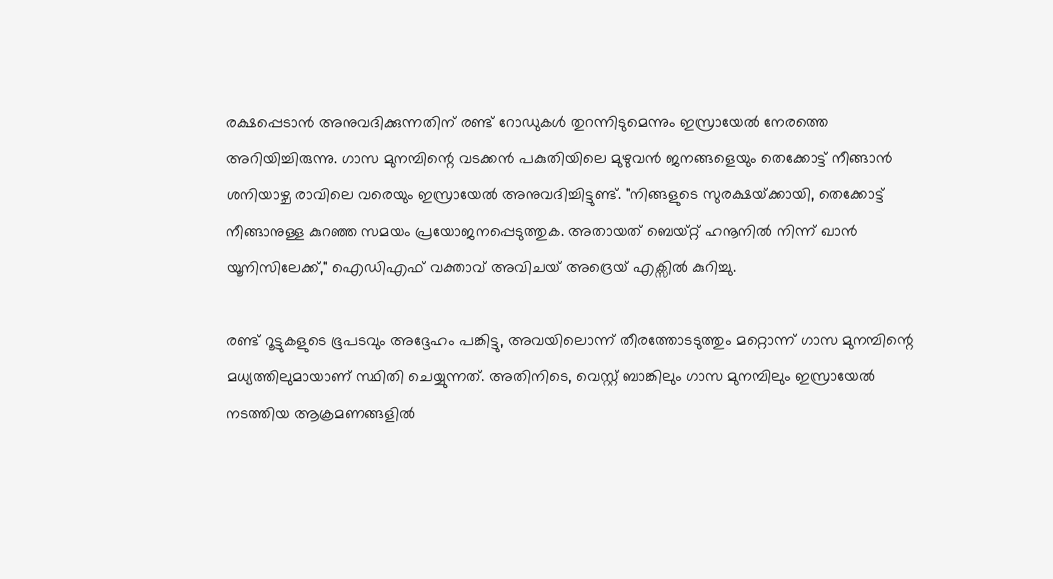രക്ഷപ്പെടാൻ അനുവദിക്കുന്നതിന് രണ്ട് റോഡുകൾ തുറന്നിടുമെന്നും ഇസ്രായേൽ നേരത്തെ അറിയിച്ചിരുന്നു. ഗാസ മുനമ്പിന്റെ വടക്കൻ പകുതിയിലെ മുഴുവൻ ജനങ്ങളെയും തെക്കോട്ട് നീങ്ങാൻ ശനിയാഴ്ച രാവിലെ വരെയും ഇസ്രായേൽ അനുവദിച്ചിട്ടുണ്ട്. "നിങ്ങളുടെ സുരക്ഷയ്‌ക്കായി, തെക്കോട്ട് നീങ്ങാനുള്ള കുറഞ്ഞ സമയം പ്രയോജനപ്പെടുത്തുക. അതായത് ബെയ്റ്റ് ഹനൂനിൽ നിന്ന് ഖാൻ യൂനിസിലേക്ക്," ഐഡിഎഫ് വക്താവ് അവിചയ് അദ്രെയ് എക്സില്‍ കുറിച്ചു.

രണ്ട് റൂട്ടുകളുടെ ഭൂപടവും അദ്ദേഹം പങ്കിട്ടു, അവയിലൊന്ന് തീരത്തോടടുത്തും മറ്റൊന്ന് ഗാസ മുനമ്പിന്റെ മധ്യത്തിലുമായാണ് സ്ഥിതി ചെയ്യുന്നത്. അതിനിടെ, വെസ്റ്റ് ബാങ്കിലും ഗാസ മുനമ്പിലും ഇസ്രായേൽ നടത്തിയ ആക്രമണങ്ങളിൽ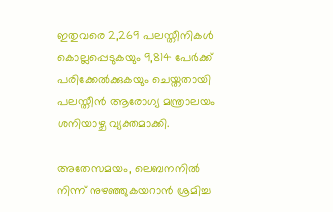ഇതുവരെ 2,269 പലസ്തീനികൾ കൊല്ലപ്പെടുകയും 9,814 പേർക്ക് പരിക്കേൽക്കുകയും ചെയ്തതായി പലസ്തീൻ ആരോഗ്യ മന്ത്രാലയം ശനിയാഴ്ച വ്യക്തമാക്കി.

അതേസമയം, ലെബനനിൽ നിന്ന് നുഴഞ്ഞുകയറാൻ ശ്രമിച്ച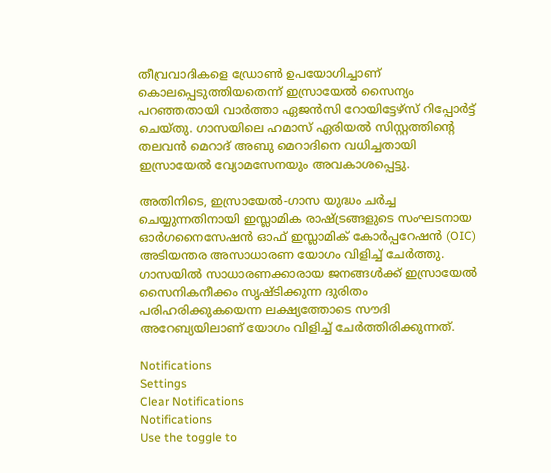തീവ്രവാദികളെ ഡ്രോൺ ഉപയോഗിച്ചാണ് കൊലപ്പെടുത്തിയതെന്ന് ഇസ്രായേൽ സൈന്യം പറഞ്ഞതായി വാർത്താ ഏജൻസി റോയിട്ടേഴ്സ് റിപ്പോർട്ട് ചെയ്തു. ഗാസയിലെ ഹമാസ് ഏരിയൽ സിസ്റ്റത്തിന്റെ തലവൻ മെറാദ് അബു മെറാദിനെ വധിച്ചതായി ഇസ്രായേൽ വ്യോമസേനയും അവകാശപ്പെട്ടു.

അതിനിടെ, ഇസ്രായേൽ-ഗാസ യുദ്ധം ചർച്ച ചെയ്യുന്നതിനായി ഇസ്ലാമിക രാഷ്ട്രങ്ങളുടെ സംഘടനായ ഓർഗനൈസേഷൻ ഓഫ് ഇസ്ലാമിക് കോർപ്പറേഷൻ (OIC) അടിയന്തര അസാധാരണ യോഗം വിളിച്ച് ചേർത്തു. ഗാസയില്‍ സാധാരണക്കാരായ ജനങ്ങള്‍ക്ക് ഇസ്രായേൽ സൈനികനീക്കം സൃഷ്ടിക്കുന്ന ദുരിതം പരിഹരിക്കുകയെന്ന ലക്ഷ്യത്തോടെ സൗദി അറേബ്യയിലാണ് യോഗം വിളിച്ച് ചേർത്തിരിക്കുന്നത്.

Notifications
Settings
Clear Notifications
Notifications
Use the toggle to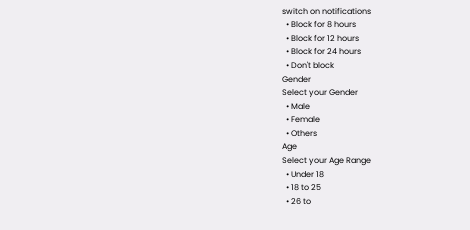switch on notifications
  • Block for 8 hours
  • Block for 12 hours
  • Block for 24 hours
  • Don't block
Gender
Select your Gender
  • Male
  • Female
  • Others
Age
Select your Age Range
  • Under 18
  • 18 to 25
  • 26 to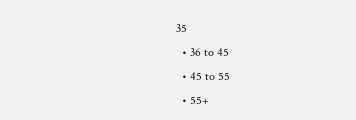35
  • 36 to 45
  • 45 to 55
  • 55+